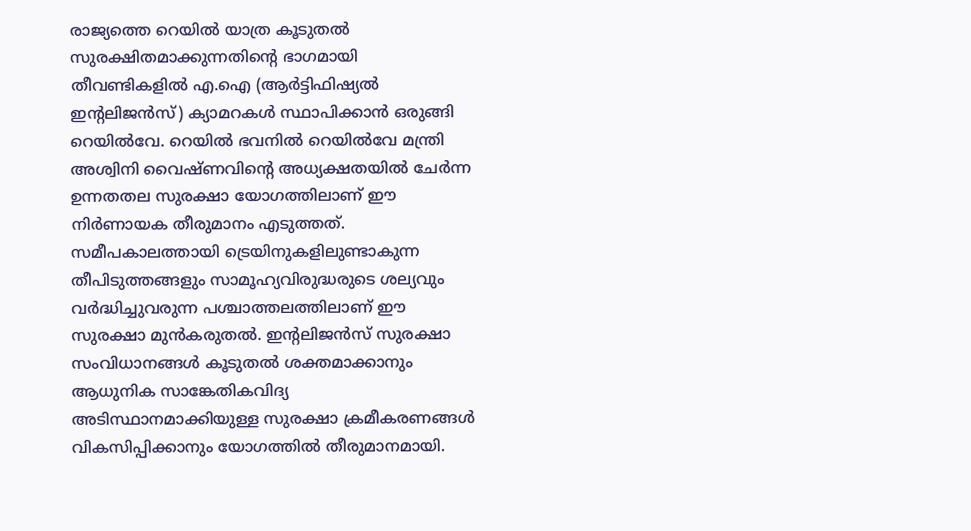രാജ്യത്തെ റെയിൽ യാത്ര കൂടുതൽ സുരക്ഷിതമാക്കുന്നതിന്റെ ഭാഗമായി തീവണ്ടികളിൽ എ.ഐ (ആർട്ടിഫിഷ്യൽ ഇന്റലിജൻസ്) ക്യാമറകൾ സ്ഥാപിക്കാൻ ഒരുങ്ങി റെയിൽവേ. റെയിൽ ഭവനിൽ റെയിൽവേ മന്ത്രി അശ്വിനി വൈഷ്ണവിന്റെ അധ്യക്ഷതയിൽ ചേർന്ന ഉന്നതതല സുരക്ഷാ യോഗത്തിലാണ് ഈ നിർണായക തീരുമാനം എടുത്തത്.
സമീപകാലത്തായി ട്രെയിനുകളിലുണ്ടാകുന്ന തീപിടുത്തങ്ങളും സാമൂഹ്യവിരുദ്ധരുടെ ശല്യവും വർദ്ധിച്ചുവരുന്ന പശ്ചാത്തലത്തിലാണ് ഈ സുരക്ഷാ മുൻകരുതൽ. ഇന്റലിജൻസ് സുരക്ഷാ സംവിധാനങ്ങൾ കൂടുതൽ ശക്തമാക്കാനും ആധുനിക സാങ്കേതികവിദ്യ അടിസ്ഥാനമാക്കിയുള്ള സുരക്ഷാ ക്രമീകരണങ്ങൾ വികസിപ്പിക്കാനും യോഗത്തിൽ തീരുമാനമായി.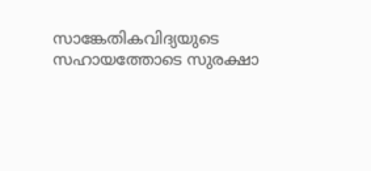സാങ്കേതികവിദ്യയുടെ സഹായത്തോടെ സുരക്ഷാ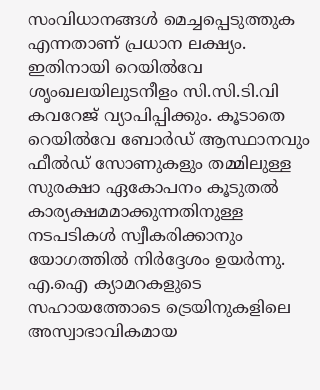സംവിധാനങ്ങൾ മെച്ചപ്പെടുത്തുക എന്നതാണ് പ്രധാന ലക്ഷ്യം. ഇതിനായി റെയിൽവേ ശൃംഖലയിലുടനീളം സി.സി.ടി.വി കവറേജ് വ്യാപിപ്പിക്കും. കൂടാതെ റെയിൽവേ ബോർഡ് ആസ്ഥാനവും ഫീൽഡ് സോണുകളും തമ്മിലുള്ള സുരക്ഷാ ഏകോപനം കൂടുതൽ കാര്യക്ഷമമാക്കുന്നതിനുള്ള നടപടികൾ സ്വീകരിക്കാനും യോഗത്തിൽ നിർദ്ദേശം ഉയർന്നു.
എ.ഐ ക്യാമറകളുടെ സഹായത്തോടെ ട്രെയിനുകളിലെ അസ്വാഭാവികമായ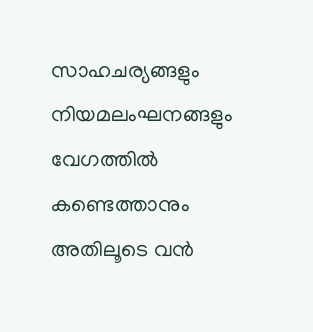സാഹചര്യങ്ങളും നിയമലംഘനങ്ങളും വേഗത്തിൽ കണ്ടെത്താനും അതിലൂടെ വൻ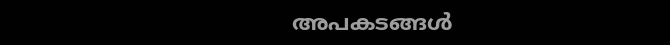അപകടങ്ങൾ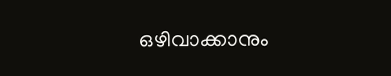ഒഴിവാക്കാനും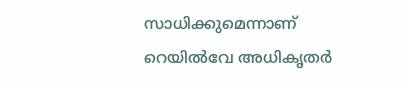സാധിക്കുമെന്നാണ് റെയിൽവേ അധികൃതർ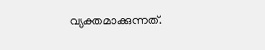വ്യക്തമാക്കുന്നത്.